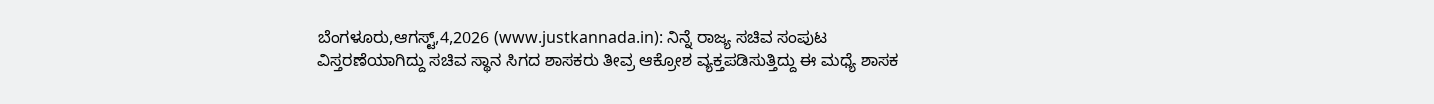ಬೆಂಗಳೂರು,ಆಗಸ್ಟ್,4,2026 (www.justkannada.in): ನಿನ್ನೆ ರಾಜ್ಯ ಸಚಿವ ಸಂಪುಟ ವಿಸ್ತರಣೆಯಾಗಿದ್ದು ಸಚಿವ ಸ್ಥಾನ ಸಿಗದ ಶಾಸಕರು ತೀವ್ರ ಆಕ್ರೋಶ ವ್ಯಕ್ತಪಡಿಸುತ್ತಿದ್ದು ಈ ಮಧ್ಯೆ ಶಾಸಕ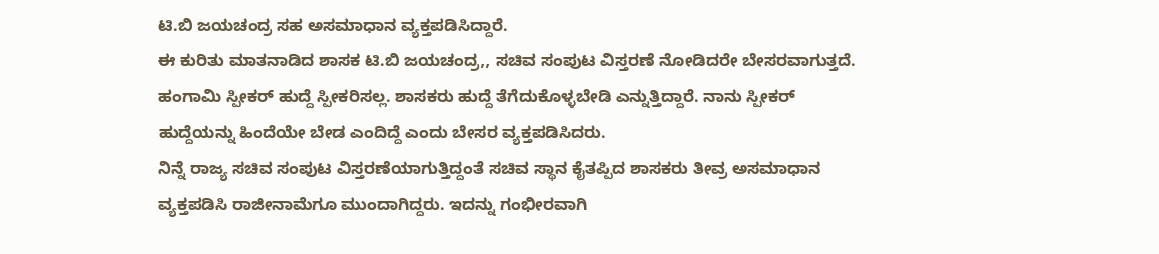ಟಿ.ಬಿ ಜಯಚಂದ್ರ ಸಹ ಅಸಮಾಧಾನ ವ್ಯಕ್ತಪಡಿಸಿದ್ದಾರೆ.
ಈ ಕುರಿತು ಮಾತನಾಡಿದ ಶಾಸಕ ಟಿ.ಬಿ ಜಯಚಂದ್ರ,, ಸಚಿವ ಸಂಪುಟ ವಿಸ್ತರಣೆ ನೋಡಿದರೇ ಬೇಸರವಾಗುತ್ತದೆ. ಹಂಗಾಮಿ ಸ್ಪೀಕರ್ ಹುದ್ದೆ ಸ್ಪೀಕರಿಸಲ್ಲ. ಶಾಸಕರು ಹುದ್ದೆ ತೆಗೆದುಕೊಳ್ಳಬೇಡಿ ಎನ್ನುತ್ತಿದ್ದಾರೆ. ನಾನು ಸ್ಪೀಕರ್ ಹುದ್ದೆಯನ್ನು ಹಿಂದೆಯೇ ಬೇಡ ಎಂದಿದ್ದೆ ಎಂದು ಬೇಸರ ವ್ಯಕ್ತಪಡಿಸಿದರು.
ನಿನ್ನೆ ರಾಜ್ಯ ಸಚಿವ ಸಂಪುಟ ವಿಸ್ತರಣೆಯಾಗುತ್ತಿದ್ದಂತೆ ಸಚಿವ ಸ್ಥಾನ ಕೈತಪ್ಪಿದ ಶಾಸಕರು ತೀವ್ರ ಅಸಮಾಧಾನ ವ್ಯಕ್ತಪಡಿಸಿ ರಾಜೀನಾಮೆಗೂ ಮುಂದಾಗಿದ್ದರು. ಇದನ್ನು ಗಂಭೀರವಾಗಿ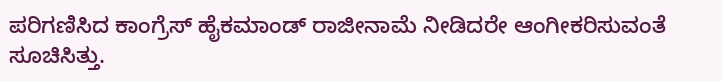ಪರಿಗಣಿಸಿದ ಕಾಂಗ್ರೆಸ್ ಹೈಕಮಾಂಡ್ ರಾಜೀನಾಮೆ ನೀಡಿದರೇ ಆಂಗೀಕರಿಸುವಂತೆ ಸೂಚಿಸಿತ್ತು.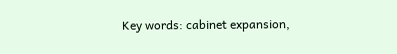Key words: cabinet expansion,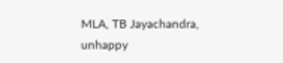MLA, TB Jayachandra, unhappy